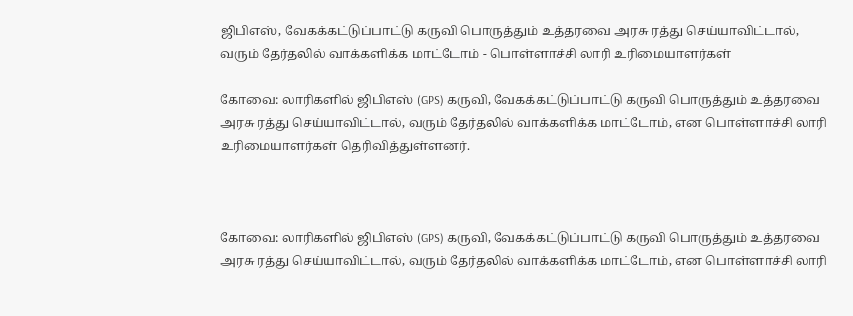ஜிபிஎஸ், வேகக்கட்டுப்பாட்டு கருவி பொருத்தும் உத்தரவை அரசு ரத்து செய்யாவிட்டால், வரும் தேர்தலில் வாக்களிக்க மாட்டோம் - பொள்ளாச்சி லாரி உரிமையாளர்கள்

கோவை: லாரிகளில் ஜிபிஎஸ் (GPS) கருவி, வேகக்கட்டுப்பாட்டு கருவி பொருத்தும் உத்தரவை அரசு ரத்து செய்யாவிட்டால், வரும் தேர்தலில் வாக்களிக்க மாட்டோம், என பொள்ளாச்சி லாரி உரிமையாளர்கள் தெரிவித்துள்ளனர்.



கோவை: லாரிகளில் ஜிபிஎஸ் (GPS) கருவி, வேகக்கட்டுப்பாட்டு கருவி பொருத்தும் உத்தரவை அரசு ரத்து செய்யாவிட்டால், வரும் தேர்தலில் வாக்களிக்க மாட்டோம், என பொள்ளாச்சி லாரி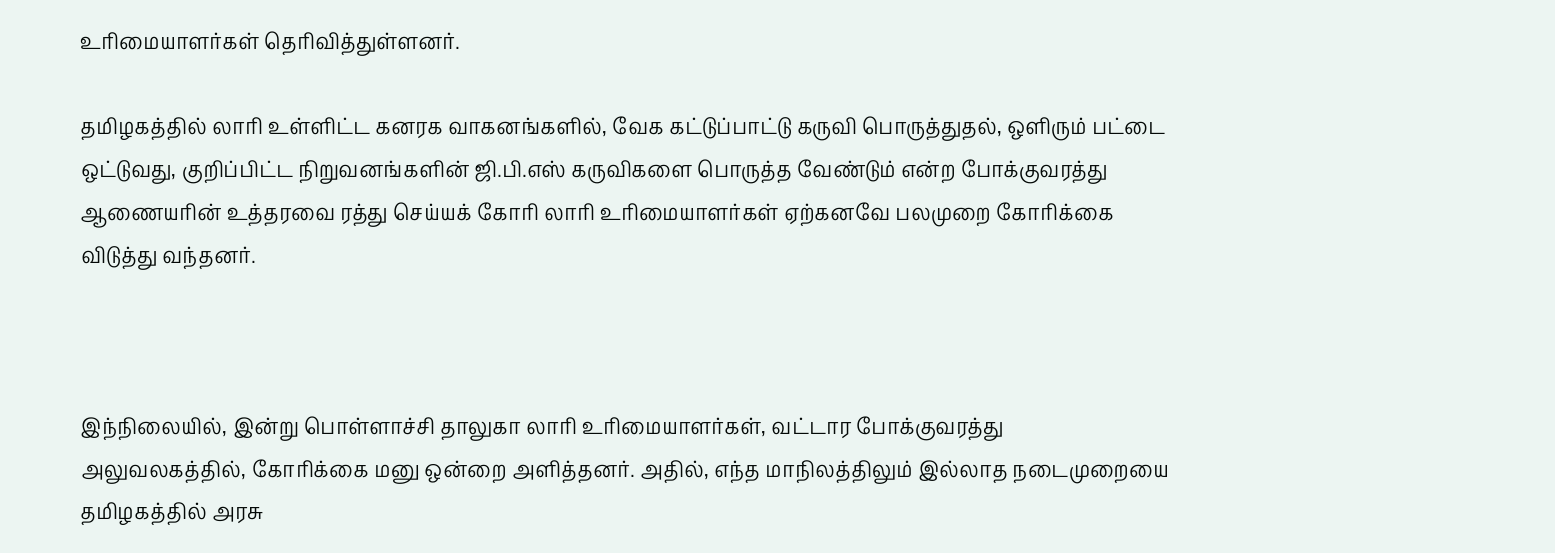உரிமையாளர்கள் தெரிவித்துள்ளனர்.

தமிழகத்தில் லாரி உள்ளிட்ட கனரக வாகனங்களில், வேக கட்டுப்பாட்டு கருவி பொருத்துதல், ஒளிரும் பட்டை ஒட்டுவது, குறிப்பிட்ட நிறுவனங்களின் ஜி.பி.எஸ் கருவிகளை பொருத்த வேண்டும் என்ற போக்குவரத்து ஆணையரின் உத்தரவை ரத்து செய்யக் கோரி லாரி உரிமையாளர்கள் ஏற்கனவே பலமுறை கோரிக்கை விடுத்து வந்தனர்.



இந்நிலையில், இன்று பொள்ளாச்சி தாலுகா லாரி உரிமையாளர்கள், வட்டார போக்குவரத்து அலுவலகத்தில், கோரிக்கை மனு ஒன்றை அளித்தனர். அதில், எந்த மாநிலத்திலும் இல்லாத நடைமுறையை தமிழகத்தில் அரசு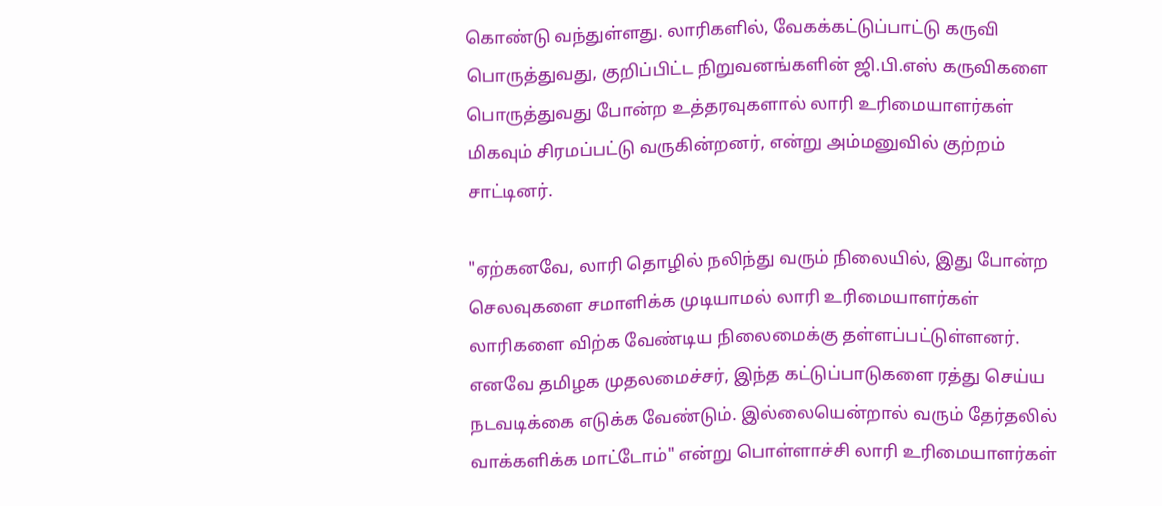கொண்டு வந்துள்ளது. லாரிகளில், வேகக்கட்டுப்பாட்டு கருவி பொருத்துவது, குறிப்பிட்ட நிறுவனங்களின் ஜி.பி.எஸ் கருவிகளை பொருத்துவது போன்ற உத்தரவுகளால் லாரி உரிமையாளர்கள் மிகவும் சிரமப்பட்டு வருகின்றனர், என்று அம்மனுவில் குற்றம் சாட்டினர்.

"ஏற்கனவே, லாரி தொழில் நலிந்து வரும் நிலையில், இது போன்ற செலவுகளை சமாளிக்க முடியாமல் லாரி உரிமையாளர்கள் லாரிகளை விற்க வேண்டிய நிலைமைக்கு தள்ளப்பட்டுள்ளனர். எனவே தமிழக முதலமைச்சர், இந்த கட்டுப்பாடுகளை ரத்து செய்ய நடவடிக்கை எடுக்க வேண்டும். இல்லையென்றால் வரும் தேர்தலில் வாக்களிக்க மாட்டோம்" என்று பொள்ளாச்சி லாரி உரிமையாளர்கள்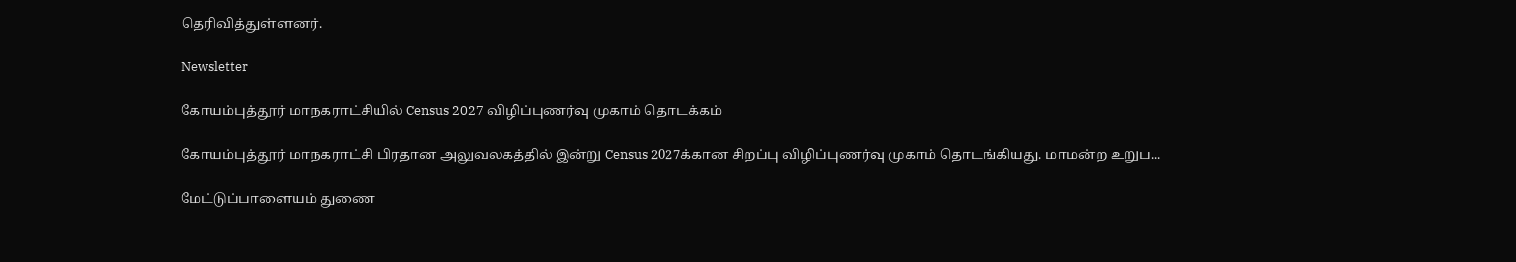தெரிவித்துள்ளனர்.

Newsletter

கோயம்புத்தூர் மாநகராட்சியில் Census 2027 விழிப்புணர்வு முகாம் தொடக்கம்

கோயம்புத்தூர் மாநகராட்சி பிரதான அலுவலகத்தில் இன்று Census 2027க்கான சிறப்பு விழிப்புணர்வு முகாம் தொடங்கியது. மாமன்ற உறுப...

மேட்டுப்பாளையம் துணை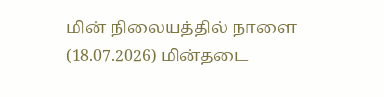மின் நிலையத்தில் நாளை (18.07.2026) மின்தடை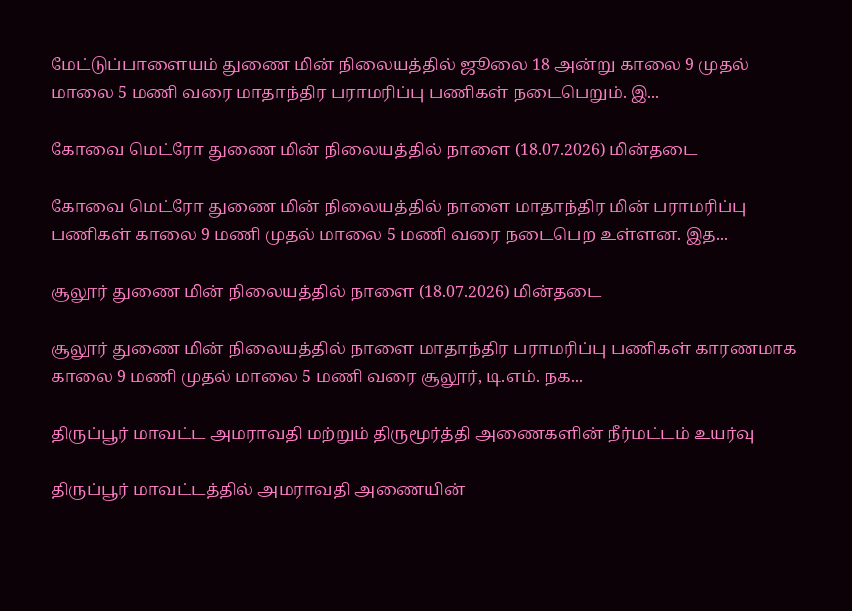மேட்டுப்பாளையம் துணை மின் நிலையத்தில் ஜூலை 18 அன்று காலை 9 முதல் மாலை 5 மணி வரை மாதாந்திர பராமரிப்பு பணிகள் நடைபெறும். இ...

கோவை மெட்ரோ துணை மின் நிலையத்தில் நாளை (18.07.2026) மின்தடை

கோவை மெட்ரோ துணை மின் நிலையத்தில் நாளை மாதாந்திர மின் பராமரிப்பு பணிகள் காலை 9 மணி முதல் மாலை 5 மணி வரை நடைபெற உள்ளன. இத...

சூலூர் துணை மின் நிலையத்தில் நாளை (18.07.2026) மின்தடை

சூலூர் துணை மின் நிலையத்தில் நாளை மாதாந்திர பராமரிப்பு பணிகள் காரணமாக காலை 9 மணி முதல் மாலை 5 மணி வரை சூலூர், டி.எம். நக...

திருப்பூர் மாவட்ட அமராவதி மற்றும் திருமூர்த்தி அணைகளின் நீர்மட்டம் உயர்வு

திருப்பூர் மாவட்டத்தில் அமராவதி அணையின்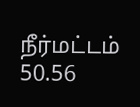நீர்மட்டம் 50.56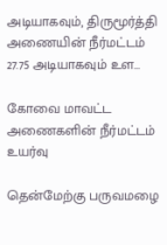அடியாகவும், திருமூர்த்தி அணையின் நீர்மட்டம் 27.75 அடியாகவும் உள...

கோவை மாவட்ட அணைகளின் நீர்மட்டம் உயர்வு

தென்மேற்கு பருவமழை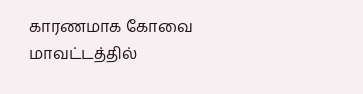காரணமாக கோவை மாவட்டத்தில்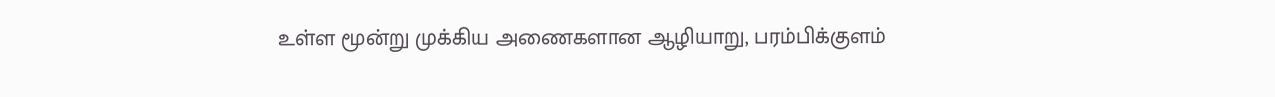உள்ள மூன்று முக்கிய அணைகளான ஆழியாறு, பரம்பிக்குளம்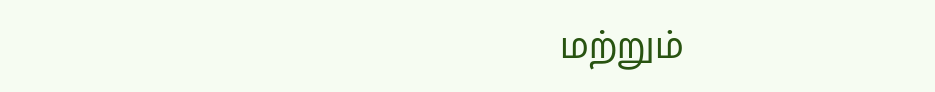மற்றும்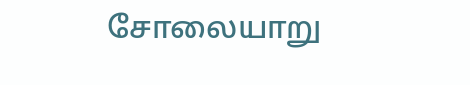சோலையாறு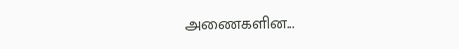அணைகளின...